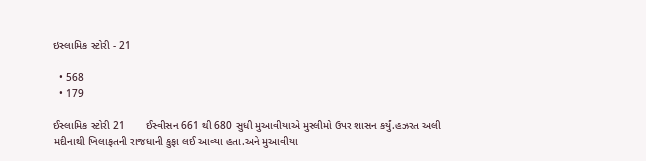ઇસ્લામિક સ્ટોરી - 21

  • 568
  • 179

ઈસ્લામિક સ્ટોરી 21       ઈસ્વીસન 661 થી 680 સુધી મુઆવીયાએ મુસ્લીમો ઉપર શાસન કર્યું.હઝરત અલી મદીનાથી ખિલાફતની રાજધાની કુફા લઈ આવ્યા હતા.અને મુઆવીયા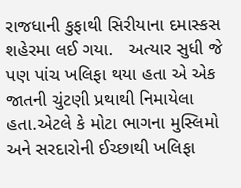રાજધાની કુફાથી સિરીયાના દમાસ્કસ શહેરમા લઈ ગયા.   અત્યાર સુધી જે પણ પાંચ ખલિફા થયા હતા એ એક જાતની ચુંટણી પ્રથાથી નિમાયેલા હતા.એટલે કે મોટા ભાગના મુસ્લિમો અને સરદારોની ઈચ્છાથી ખલિફા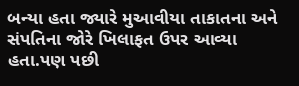બન્યા હતા જ્યારે મુઆવીયા તાકાતના અને સંપતિના જોરે ખિલાફત ઉપર આવ્યા હતા.પણ પછી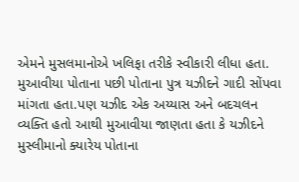એમને મુસલમાનોએ ખલિફા તરીકે સ્વીકારી લીધા હતા.  મુઆવીયા પોતાના પછી પોતાના પુત્ર યઝીદને ગાદી સોંપવા માંગતા હતા.પણ યઝીદ એક અય્યાસ અને બદચલન વ્યક્તિ હતો આથી મુઆવીયા જાણતા હતા કે યઝીદને મુસ્લીમાનો ક્યારેય પોતાના